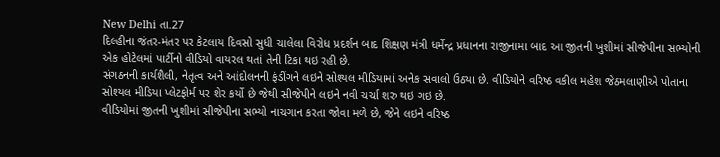New Delhi તા.27
દિલ્હીના જંતર-મંતર પર કેટલાય દિવસો સુધી ચાલેલા વિરોધ પ્રદર્શન બાદ શિક્ષણ મંત્રી ધર્મેન્દ્ર પ્રધાનના રાજીનામા બાદ આ જીતની ખુશીમાં સીજેપીના સભ્યોની એક હોટેલમાં પાર્ટીનો વીડિયો વાયરલ થતાં તેની ટિકા થઇ રહી છે.
સંગઠનની કાર્યશૈલી, નેતૃત્વ અને આંદોલનની ફંડીંગને લઇને સોશ્યલ મીડિયામાં અનેક સવાલો ઉઠ્યા છે. વીડિયોને વરિષ્ઠ વકીલ મહેશ જેઠમલાણીએ પોતાના સોશ્યલ મીડિયા પ્લેટફોર્મ પર શેર કર્યો છે જેથી સીજેપીને લઇને નવી ચર્ચા શરુ થઇ ગઇ છે.
વીડિયોમાં જીતની ખુશીમાં સીજેપીના સભ્યો નાચગાન કરતા જોવા મળે છે, જેને લઇને વરિષ્ઠ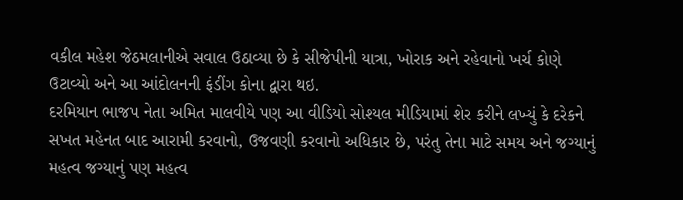વકીલ મહેશ જેઠમલાનીએ સવાલ ઉઠાવ્યા છે કે સીજેપીની યાત્રા, ખોરાક અને રહેવાનો ખર્ચ કોણે ઉટાવ્યો અને આ આંદોલનની ફંડીંગ કોના દ્વારા થઇ.
દરમિયાન ભાજપ નેતા અમિત માલવીયે પણ આ વીડિયો સોશ્યલ મીડિયામાં શેર કરીને લખ્યું કે દરેકને સખત મહેનત બાદ આરામી કરવાનો, ઉજવણી કરવાનો અધિકાર છે, પરંતુ તેના માટે સમય અને જગ્યાનું મહત્વ જગ્યાનું પણ મહત્વ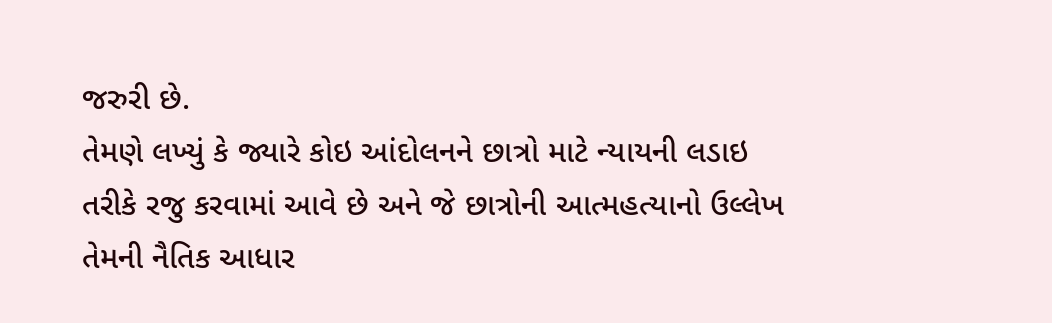જરુરી છે.
તેમણે લખ્યું કે જ્યારે કોઇ આંદોલનને છાત્રો માટે ન્યાયની લડાઇ તરીકે રજુ કરવામાં આવે છે અને જે છાત્રોની આત્મહત્યાનો ઉલ્લેખ તેમની નૈતિક આધાર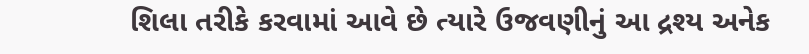શિલા તરીકે કરવામાં આવે છે ત્યારે ઉજવણીનું આ દ્રશ્ય અનેક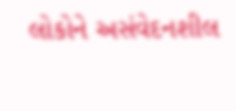લોકોને અસંવેદનશીલ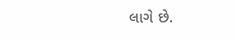લાગે છે.